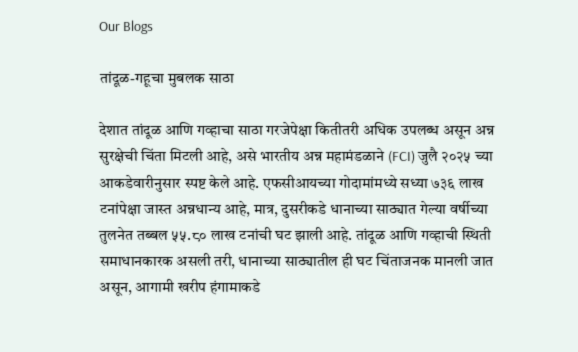Our Blogs

तांदूळ-गहूचा मुबलक साठा

देशात तांदूळ आणि गव्हाचा साठा गरजेपेक्षा कितीतरी अधिक उपलब्ध असून अन्न सुरक्षेची चिंता मिटली आहे, असे भारतीय अन्न महामंडळाने (FCI) जुलै २०२५ च्या आकडेवारीनुसार स्पष्ट केले आहे. एफसीआयच्या गोदामांमध्ये सध्या ७३६ लाख टनांपेक्षा जास्त अन्नधान्य आहे, मात्र, दुसरीकडे धानाच्या साठ्यात गेल्या वर्षीच्या तुलनेत तब्बल ५५.८० लाख टनांची घट झाली आहे. तांदूळ आणि गव्हाची स्थिती समाधानकारक असली तरी, धानाच्या साठ्यातील ही घट चिंताजनक मानली जात असून, आगामी खरीप हंगामाकडे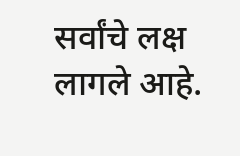सर्वांचे लक्ष लागले आहे.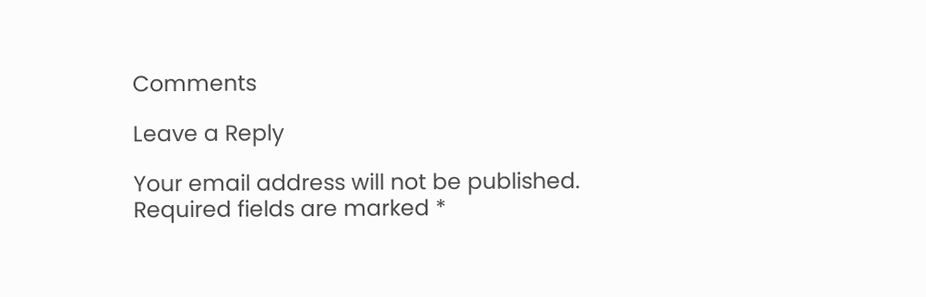Comments

Leave a Reply

Your email address will not be published. Required fields are marked *